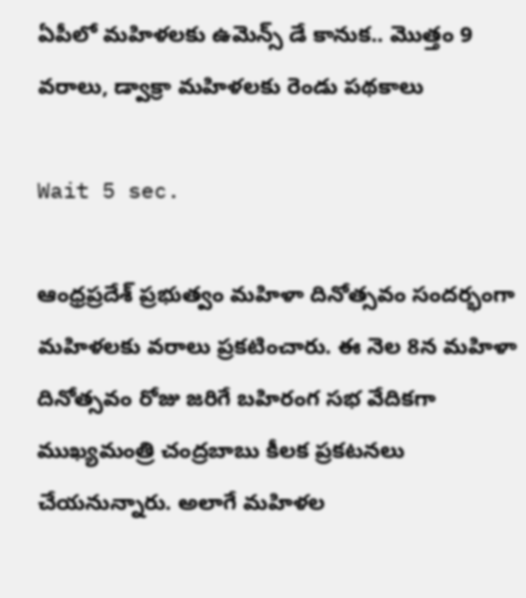ఏపీలో మహిళలకు ఉమెన్స్ డే కానుక.. మొత్తం 9 వరాలు, డ్వాక్రా మహిళలకు రెండు పథకాలు

Wait 5 sec.

ఆంధ్రప్రదేశ్ ప్రభుత్వం మహిళా దినోత్సవం సందర్భంగా మహిళలకు వరాలు ప్రకటించారు. ఈ నెల 8న మహిళా దినోత్సవం రోజు జరిగే బహిరంగ సభ వేదికగా ముఖ్యమంత్రి చంద్రబాబు కీలక ప్రకటనలు చేయనున్నారు. అలాగే మహిళల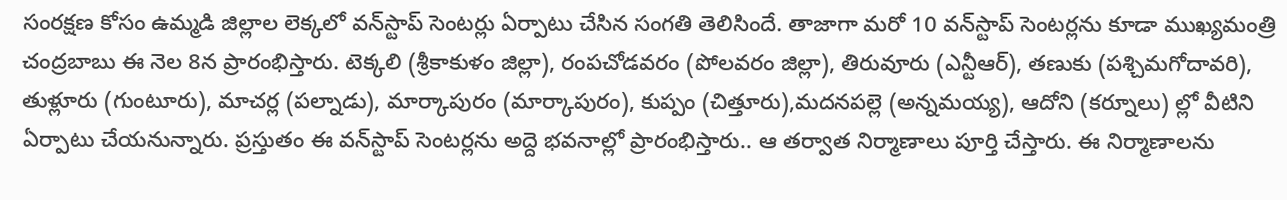సంరక్షణ కోసం ఉమ్మడి జిల్లాల లెక్కలో వన్‌స్టాప్‌ సెంటర్లు ఏర్పాటు చేసిన సంగతి తెలిసిందే. తాజాగా మరో 10 వన్‌స్టాప్ సెంటర్లను కూడా ముఖ్యమంత్రి చంద్రబాబు ఈ నెల 8న ప్రారంభిస్తారు. టెక్కలి (శ్రీకాకుళం జిల్లా), రంపచోడవరం (పోలవరం జిల్లా), తిరువూరు (ఎన్టీఆర్‌), తణుకు (పశ్చిమగోదావరి), తుళ్లూరు (గుంటూరు), మాచర్ల (పల్నాడు), మార్కాపురం (మార్కాపురం), కుప్పం (చిత్తూరు),మదనపల్లె (అన్నమయ్య), ఆదోని (కర్నూలు) ల్లో వీటిని ఏర్పాటు చేయనున్నారు. ప్రస్తుతం ఈ వన్‌స్టాప్ సెంటర్లను అద్దె భవనాల్లో ప్రారంభిస్తారు.. ఆ తర్వాత నిర్మాణాలు పూర్తి చేస్తారు. ఈ నిర్మాణాలను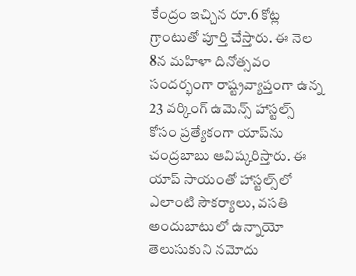కేంద్రం ఇచ్చిన రూ.6 కోట్ల గ్రాంటుతో పూర్తి చేస్తారు. ఈ నెల 8న మహిళా దినోత్సవం సందర్భంగా రాష్ట్రవ్యాప్తంగా ఉన్న 23 వర్కింగ్‌ ఉమెన్స్‌ హాస్టల్స్ కోసం ప్రత్యేకంగా యాప్‌ను చంద్రబాబు ఆవిష్కరిస్తారు. ఈ యాప్ సాయంతో హాస్టల్స్‌లో ఎలాంటి సౌకర్యాలు, వసతి అందుబాటులో ఉన్నాయో తెలుసుకుని నమోదు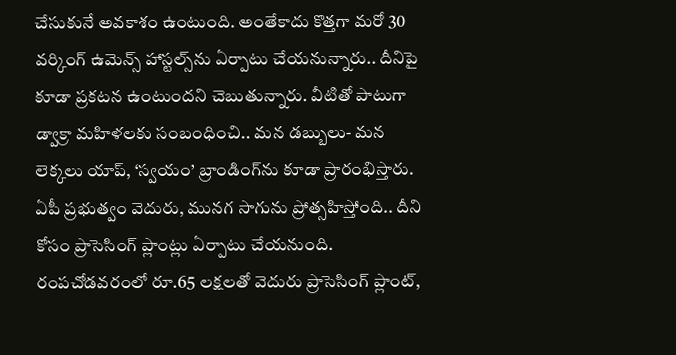చేసుకునే అవకాశం ఉంటుంది. అంతేకాదు కొత్తగా మరో 30 వర్కింగ్ ఉమెన్స్ హాస్టల్స్‌ను ఏర్పాటు చేయనున్నారు.. దీనిపై కూడా ప్రకటన ఉంటుందని చెబుతున్నారు. వీటితో పాటుగా డ్వాక్రా మహిళలకు సంబంధించి.. మన డబ్బులు- మన లెక్కలు యాప్, ‘స్వయం’ బ్రాండింగ్‌‌ను కూడా ప్రారంభిస్తారు. ఏపీ ప్రభుత్వం వెదురు, మునగ సాగును ప్రోత్సహిస్తోంది.. దీని కోసం ప్రాసెసింగ్‌ ప్లాంట్లు ఏర్పాటు చేయనుంది. రంపచోడవరంలో రూ.65 లక్షలతో వెదురు ప్రాసెసింగ్‌ ప్లాంట్,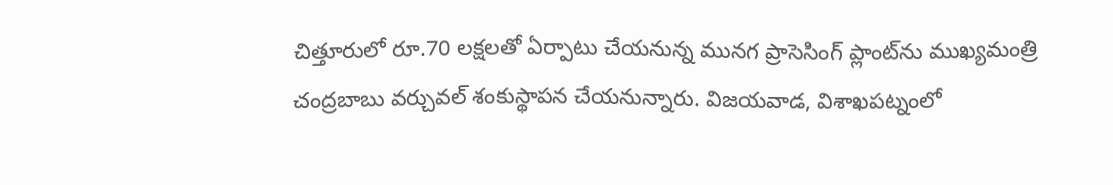చిత్తూరులో రూ.70 లక్షలతో ఏర్పాటు చేయనున్న మునగ ప్రాసెసింగ్‌ ప్లాంట్‌‌ను ముఖ్యమంత్రి చంద్రబాబు వర్చువల్ శంకుస్థాపన చేయనున్నారు. విజయవాడ, విశాఖపట్నంలో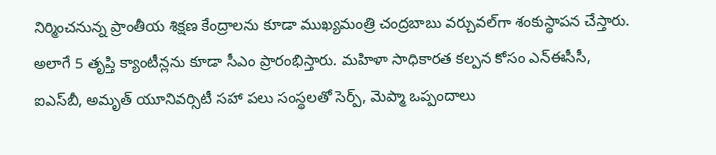నిర్మించనున్న ప్రాంతీయ శిక్షణ కేంద్రాలను కూడా ముఖ్యమంత్రి చంద్రబాబు వర్చువల్‌గా శంకుస్థాపన చేస్తారు. అలాగే 5 తృప్తి క్యాంటీన్లను కూడా సీఎం ప్రారంభిస్తారు. మహిళా సాధికారత కల్పన కోసం ఎన్‌ఈసీసీ, ఐఎస్‌బీ, అమృత్‌ యూనివర్సిటీ సహా పలు సంస్థలతో సెర్ప్, మెప్మా ఒప్పందాలు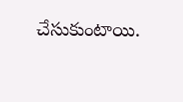చేసుకుంటాయి.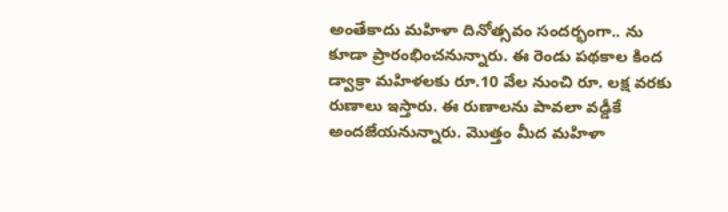అంతేకాదు మహిళా దినోత్సవం సందర్భంగా.. ను కూడా ప్రారంభించనున్నారు. ఈ రెండు పథకాల కింద డ్వాక్రా మహిళలకు రూ.10 వేల నుంచి రూ. లక్ష వరకు రుణాలు ఇస్తారు. ఈ రుణాలను పావలా వడ్డీకే అందజేయనున్నారు. మొత్తం మీద మహిళా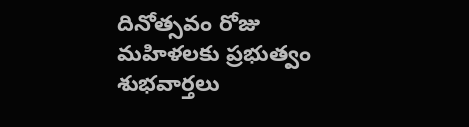దినోత్సవం రోజు మహిళలకు ప్రభుత్వం శుభవార్తలు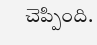చెప్పింది.